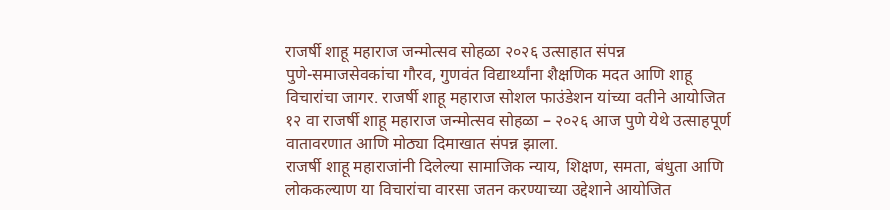राजर्षी शाहू महाराज जन्मोत्सव सोहळा २०२६ उत्साहात संपन्न
पुणे-समाजसेवकांचा गौरव, गुणवंत विद्यार्थ्यांना शैक्षणिक मदत आणि शाहू विचारांचा जागर. राजर्षी शाहू महाराज सोशल फाउंडेशन यांच्या वतीने आयोजित १२ वा राजर्षी शाहू महाराज जन्मोत्सव सोहळा – २०२६ आज पुणे येथे उत्साहपूर्ण वातावरणात आणि मोठ्या दिमाखात संपन्न झाला.
राजर्षी शाहू महाराजांनी दिलेल्या सामाजिक न्याय, शिक्षण, समता, बंधुता आणि लोककल्याण या विचारांचा वारसा जतन करण्याच्या उद्देशाने आयोजित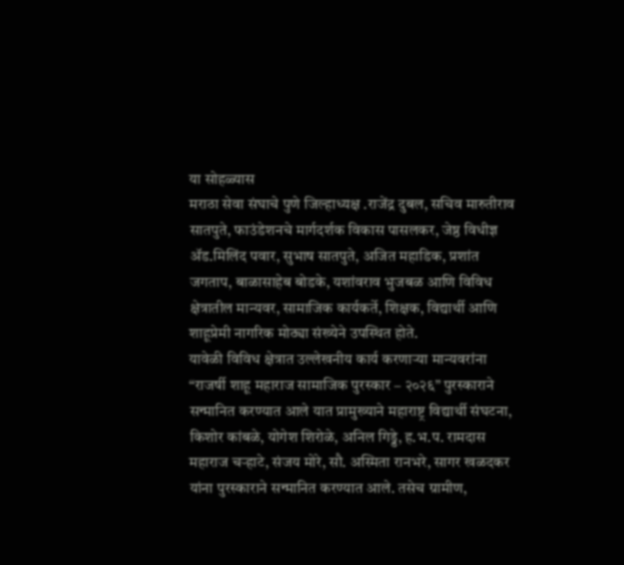या सोहळ्यास
मराठा सेवा संघाचे पुणे जिल्हाध्यक्ष .राजेंद्र दुबल, सचिव मारुतीराव सातपुते, फाउंडेशनचे मार्गदर्शक विकास पासलकर, जेष्ठ विधीज्ञ ॲड.मिलिंद पवार, सुभाष सातपुते, अजित महाडिक, प्रशांत जगताप, बाळासाहेब बोडके, यशांवराव भुजबळ आणि विविध क्षेत्रातील मान्यवर, सामाजिक कार्यकर्ते, शिक्षक, विद्यार्थी आणि शाहूप्रेमी नागरिक मोठ्या संख्येने उपस्थित होते.
यावेळी विविध क्षेत्रात उल्लेखनीय कार्य करणाऱ्या मान्यवरांना “राजर्षी शाहू महाराज सामाजिक पुरस्कार – २०२६” पुरस्काराने सन्मानित करण्यात आले यात प्रामुख्याने महाराष्ट्र विद्यार्थी संघटना, किशोर कांबळे, योगेश शिरोळे, अनिल गिड्डे, ह.भ.प. रामदास महाराज चऱ्हाटे, संजय मोरे, सौ. अस्मिता रानभरे, सागर खळदकर यांना पुरस्काराने सन्मानित करण्यात आले. तसेच ग्रामीण,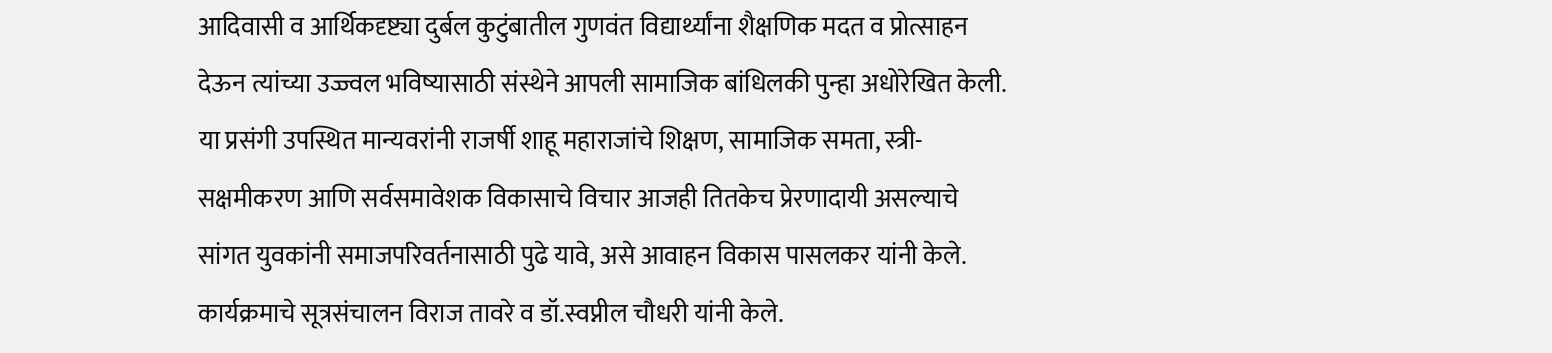आदिवासी व आर्थिकदृष्ट्या दुर्बल कुटुंबातील गुणवंत विद्यार्थ्यांना शैक्षणिक मदत व प्रोत्साहन देऊन त्यांच्या उज्ज्वल भविष्यासाठी संस्थेने आपली सामाजिक बांधिलकी पुन्हा अधोरेखित केली.
या प्रसंगी उपस्थित मान्यवरांनी राजर्षी शाहू महाराजांचे शिक्षण, सामाजिक समता, स्त्री-सक्षमीकरण आणि सर्वसमावेशक विकासाचे विचार आजही तितकेच प्रेरणादायी असल्याचे सांगत युवकांनी समाजपरिवर्तनासाठी पुढे यावे, असे आवाहन विकास पासलकर यांनी केले.
कार्यक्रमाचे सूत्रसंचालन विराज तावरे व डॉ.स्वप्नील चौधरी यांनी केले.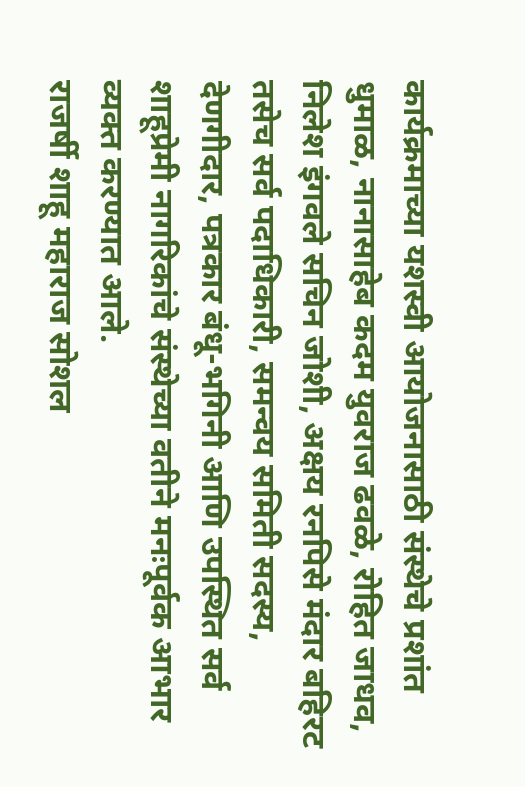कार्यक्रमाच्या यशस्वी आयोजनासाठी संस्थेचे प्रशांत धुमाळ, नानासाहेब कदम युवराज ढवळे, रोहित जाधव, निलेश इंगवले सचिन जोशी, अक्षय रनपिसे मंदार बहिरट तसेच सर्व पदाधिकारी, समन्वय समिती सदस्य, देणगीदार, पत्रकार बंधू-भगिनी आणि उपस्थित सर्व शाहूप्रेमी नागरिकांचे संस्थेच्या वतीने मनःपूर्वक आभार व्यक्त करण्यात आले.
राजर्षी शाहू महाराज सोशल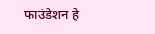फाउंडेशन हे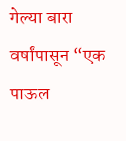गेल्या बारा वर्षांपासून “एक पाऊल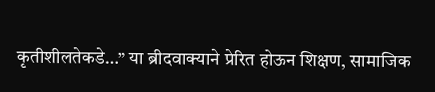कृतीशीलतेकडे…” या ब्रीदवाक्याने प्रेरित होऊन शिक्षण, सामाजिक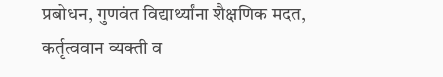प्रबोधन, गुणवंत विद्यार्थ्यांना शैक्षणिक मदत, कर्तृत्ववान व्यक्ती व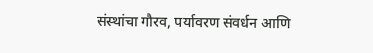संस्थांचा गौरव, पर्यावरण संवर्धन आणि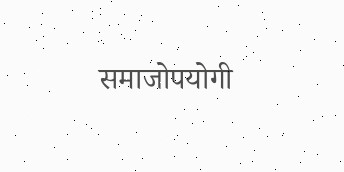समाजोपयोगी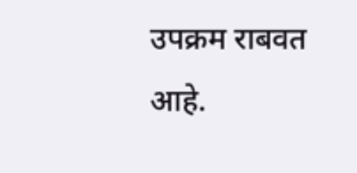उपक्रम राबवत आहे.